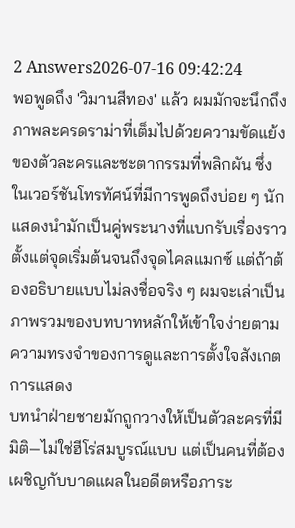2 Answers2026-07-16 09:42:24
พอพูดถึง 'วิมานสีทอง' แล้ว ผมมักจะนึกถึงภาพละครดราม่าที่เต็มไปด้วยความขัดแย้งของตัวละครและชะตากรรมที่พลิกผัน ซึ่งในเวอร์ชันโทรทัศน์ที่มีการพูดถึงบ่อย ๆ นักแสดงนำมักเป็นคู่พระนางที่แบกรับเรื่องราวตั้งแต่จุดเริ่มต้นจนถึงจุดไคลแมกซ์ แต่ถ้าต้องอธิบายแบบไม่ลงชื่อจริง ๆ ผมจะเล่าเป็นภาพรวมของบทบาทหลักให้เข้าใจง่ายตามความทรงจำของการดูและการตั้งใจสังเกตการแสดง
บทนำฝ่ายชายมักถูกวางให้เป็นตัวละครที่มีมิติ—ไม่ใช่ฮีโร่สมบูรณ์แบบ แต่เป็นคนที่ต้องเผชิญกับบาดแผลในอดีตหรือภาระ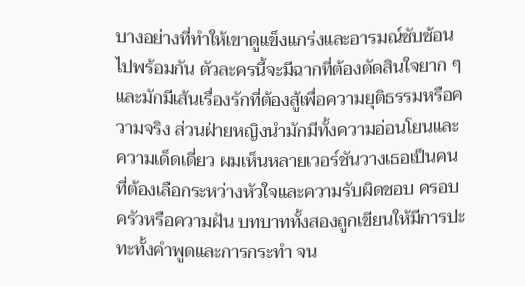บางอย่างที่ทำให้เขาดูแข็งแกร่งและอารมณ์ซับซ้อนไปพร้อมกัน ตัวละครนี้จะมีฉากที่ต้องตัดสินใจยาก ๆ และมักมีเส้นเรื่องรักที่ต้องสู้เพื่อความยุติธรรมหรือความจริง ส่วนฝ่ายหญิงนำมักมีทั้งความอ่อนโยนและความเด็ดเดี่ยว ผมเห็นหลายเวอร์ชันวางเธอเป็นคนที่ต้องเลือกระหว่างหัวใจและความรับผิดชอบ ครอบครัวหรือความฝัน บทบาททั้งสองถูกเขียนให้มีการปะทะทั้งคำพูดและการกระทำ จน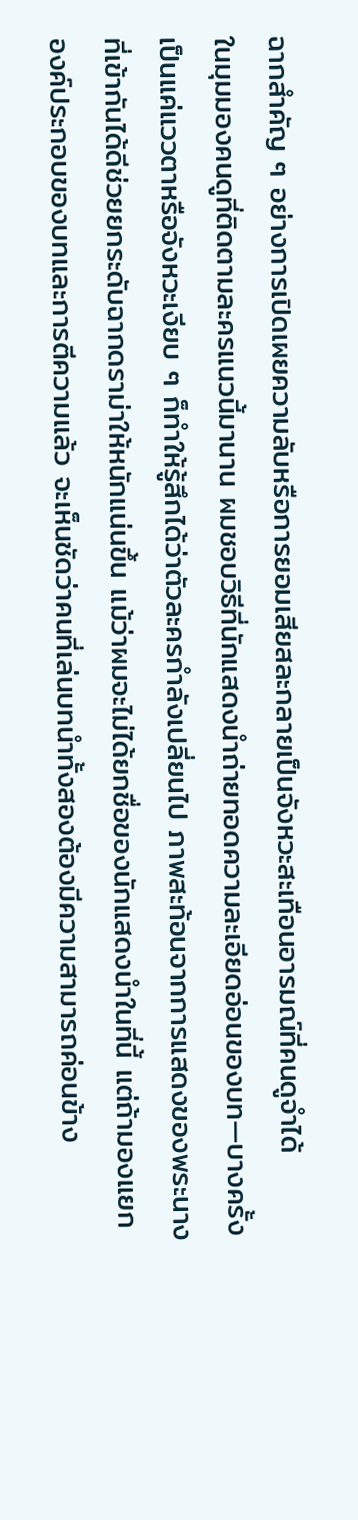ฉากสำคัญ ๆ อย่างการเปิดเผยความลับหรือการยอมเสียสละกลายเป็นจังหวะสะเทือนอารมณ์ที่คนดูจำได้
ในมุมมองคนดูที่ติดตามละครแนวนี้มานาน ผมชอบวิธีที่นักแสดงนำถ่ายทอดความละเอียดอ่อนของบท—บางครั้งเป็นแค่แววตาหรือจังหวะเงียบ ๆ ก็ทำให้รู้สึกได้ว่าตัวละครกำลังเปลี่ยนไป ภาพสะท้อนจากการแสดงของพระนางที่เข้ากันได้ดีช่วยยกระดับฉากดราม่าให้หนักแน่นขึ้น แม้ว่าผมจะไม่ได้ยกชื่อของนักแสดงนำในที่นี้ แต่ถ้ามองแยกองค์ประกอบของบทและการตีความแล้ว จะเห็นชัดว่าคนที่เล่นบทนำทั้งสองต้องมีความสามารถค่อนข้าง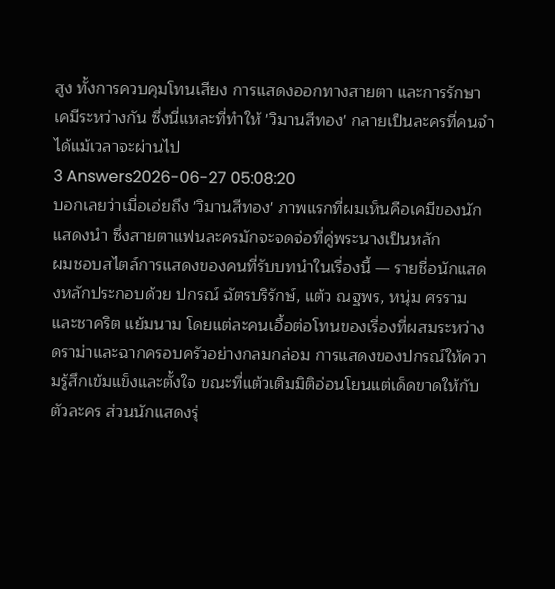สูง ทั้งการควบคุมโทนเสียง การแสดงออกทางสายตา และการรักษาเคมีระหว่างกัน ซึ่งนี่แหละที่ทำให้ 'วิมานสีทอง' กลายเป็นละครที่คนจำได้แม้เวลาจะผ่านไป
3 Answers2026-06-27 05:08:20
บอกเลยว่าเมื่อเอ่ยถึง 'วิมานสีทอง' ภาพแรกที่ผมเห็นคือเคมีของนักแสดงนำ ซึ่งสายตาแฟนละครมักจะจดจ่อที่คู่พระนางเป็นหลัก
ผมชอบสไตล์การแสดงของคนที่รับบทนำในเรื่องนี้ — รายชื่อนักแสดงหลักประกอบด้วย ปกรณ์ ฉัตรบริรักษ์, แต้ว ณฐพร, หนุ่ม ศรราม และชาคริต แย้มนาม โดยแต่ละคนเอื้อต่อโทนของเรื่องที่ผสมระหว่างดราม่าและฉากครอบครัวอย่างกลมกล่อม การแสดงของปกรณ์ให้ความรู้สึกเข้มแข็งและตั้งใจ ขณะที่แต้วเติมมิติอ่อนโยนแต่เด็ดขาดให้กับตัวละคร ส่วนนักแสดงรุ่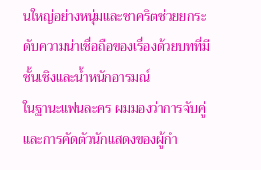นใหญ่อย่างหนุ่มและชาคริตช่วยยกระดับความน่าเชื่อถือของเรื่องด้วยบทที่มีชั้นเชิงและน้ำหนักอารมณ์
ในฐานะแฟนละคร ผมมองว่าการจับคู่และการคัดตัวนักแสดงของผู้กำ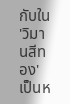กับใน 'วิมานสีทอง' เป็นห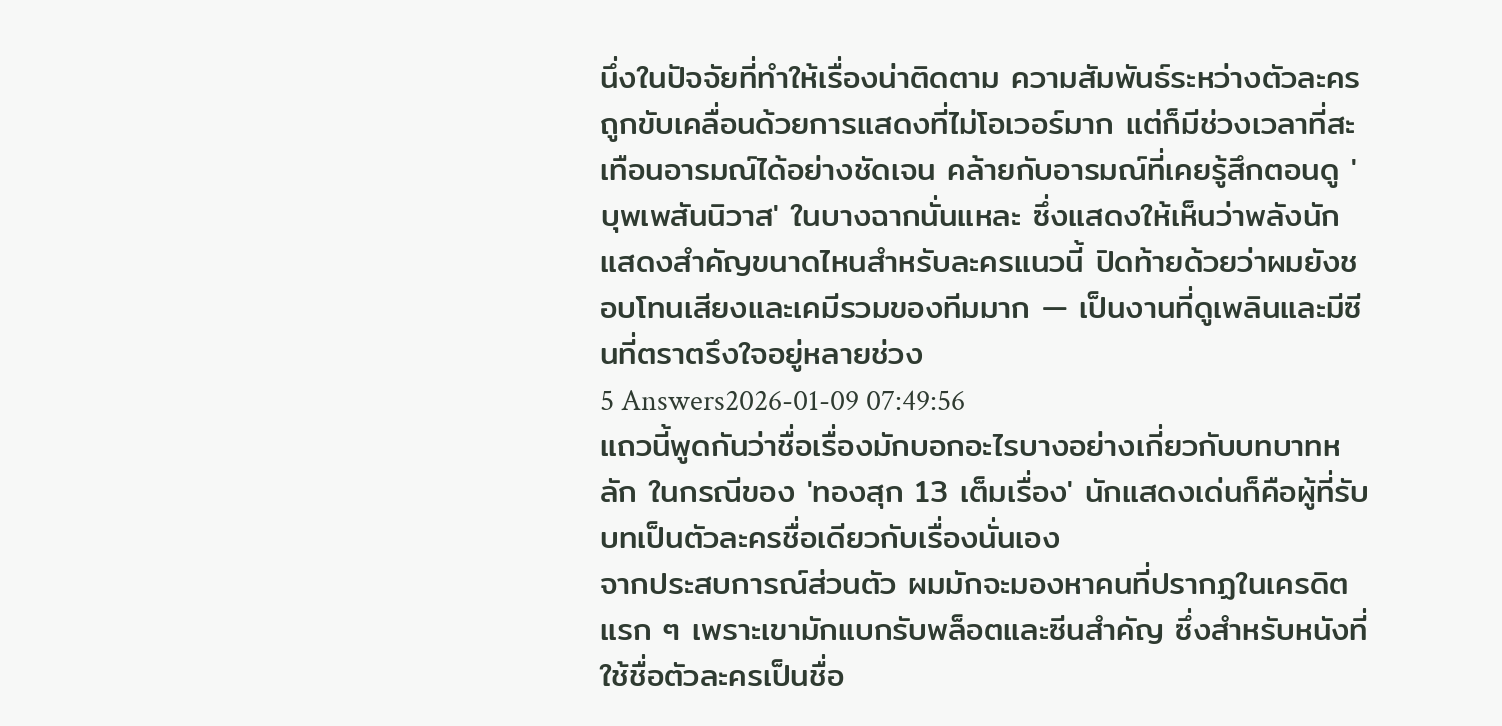นึ่งในปัจจัยที่ทำให้เรื่องน่าติดตาม ความสัมพันธ์ระหว่างตัวละครถูกขับเคลื่อนด้วยการแสดงที่ไม่โอเวอร์มาก แต่ก็มีช่วงเวลาที่สะเทือนอารมณ์ได้อย่างชัดเจน คล้ายกับอารมณ์ที่เคยรู้สึกตอนดู 'บุพเพสันนิวาส' ในบางฉากนั่นแหละ ซึ่งแสดงให้เห็นว่าพลังนักแสดงสำคัญขนาดไหนสำหรับละครแนวนี้ ปิดท้ายด้วยว่าผมยังชอบโทนเสียงและเคมีรวมของทีมมาก — เป็นงานที่ดูเพลินและมีซีนที่ตราตรึงใจอยู่หลายช่วง
5 Answers2026-01-09 07:49:56
แถวนี้พูดกันว่าชื่อเรื่องมักบอกอะไรบางอย่างเกี่ยวกับบทบาทหลัก ในกรณีของ 'ทองสุก 13 เต็มเรื่อง' นักแสดงเด่นก็คือผู้ที่รับบทเป็นตัวละครชื่อเดียวกับเรื่องนั่นเอง
จากประสบการณ์ส่วนตัว ผมมักจะมองหาคนที่ปรากฏในเครดิตแรก ๆ เพราะเขามักแบกรับพล็อตและซีนสำคัญ ซึ่งสำหรับหนังที่ใช้ชื่อตัวละครเป็นชื่อ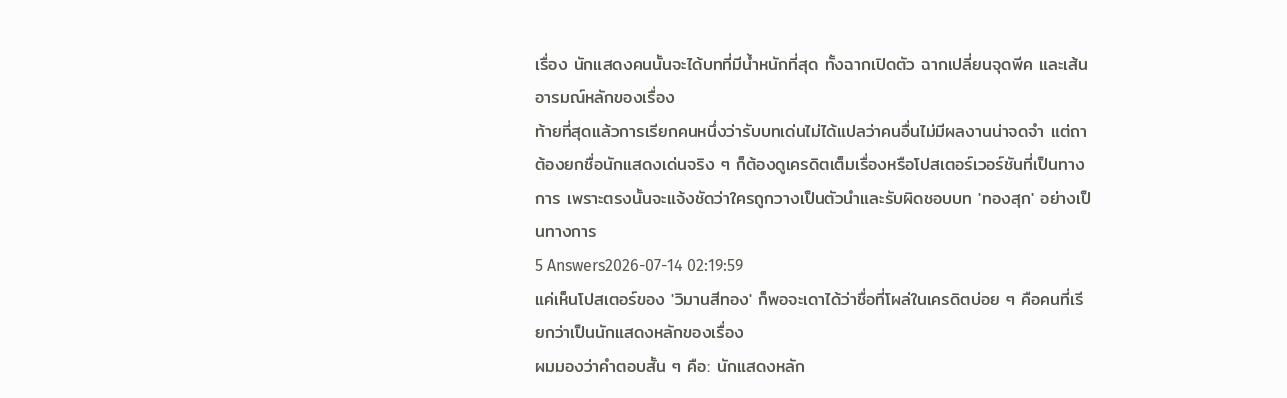เรื่อง นักแสดงคนนั้นจะได้บทที่มีน้ำหนักที่สุด ทั้งฉากเปิดตัว ฉากเปลี่ยนจุดพีค และเส้นอารมณ์หลักของเรื่อง
ท้ายที่สุดแล้วการเรียกคนหนึ่งว่ารับบทเด่นไม่ได้แปลว่าคนอื่นไม่มีผลงานน่าจดจํา แต่ถาต้องยกชื่อนักแสดงเด่นจริง ๆ ก็ต้องดูเครดิตเต็มเรื่องหรือโปสเตอร์เวอร์ชันที่เป็นทางการ เพราะตรงนั้นจะแจ้งชัดว่าใครถูกวางเป็นตัวนำและรับผิดชอบบท 'ทองสุก' อย่างเป็นทางการ
5 Answers2026-07-14 02:19:59
แค่เห็นโปสเตอร์ของ 'วิมานสีทอง' ก็พอจะเดาได้ว่าชื่อที่โผล่ในเครดิตบ่อย ๆ คือคนที่เรียกว่าเป็นนักแสดงหลักของเรื่อง
ผมมองว่าคำตอบสั้น ๆ คือ: นักแสดงหลัก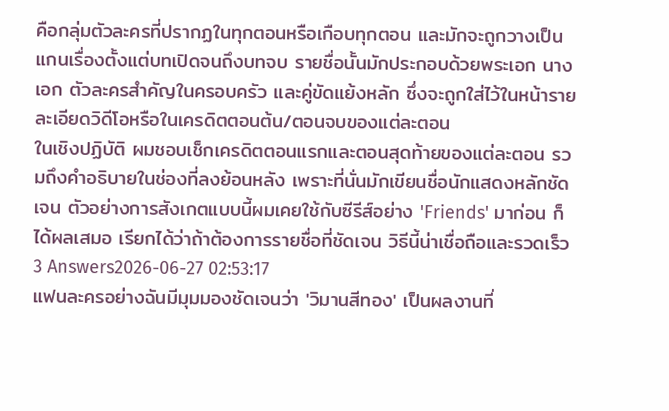คือกลุ่มตัวละครที่ปรากฏในทุกตอนหรือเกือบทุกตอน และมักจะถูกวางเป็นแกนเรื่องตั้งแต่บทเปิดจนถึงบทจบ รายชื่อนั้นมักประกอบด้วยพระเอก นางเอก ตัวละครสำคัญในครอบครัว และคู่ขัดแย้งหลัก ซึ่งจะถูกใส่ไว้ในหน้ารายละเอียดวิดีโอหรือในเครดิตตอนต้น/ตอนจบของแต่ละตอน
ในเชิงปฏิบัติ ผมชอบเช็กเครดิตตอนแรกและตอนสุดท้ายของแต่ละตอน รวมถึงคำอธิบายในช่องที่ลงย้อนหลัง เพราะที่นั่นมักเขียนชื่อนักแสดงหลักชัดเจน ตัวอย่างการสังเกตแบบนี้ผมเคยใช้กับซีรีส์อย่าง 'Friends' มาก่อน ก็ได้ผลเสมอ เรียกได้ว่าถ้าต้องการรายชื่อที่ชัดเจน วิธีนี้น่าเชื่อถือและรวดเร็ว
3 Answers2026-06-27 02:53:17
แฟนละครอย่างฉันมีมุมมองชัดเจนว่า 'วิมานสีทอง' เป็นผลงานที่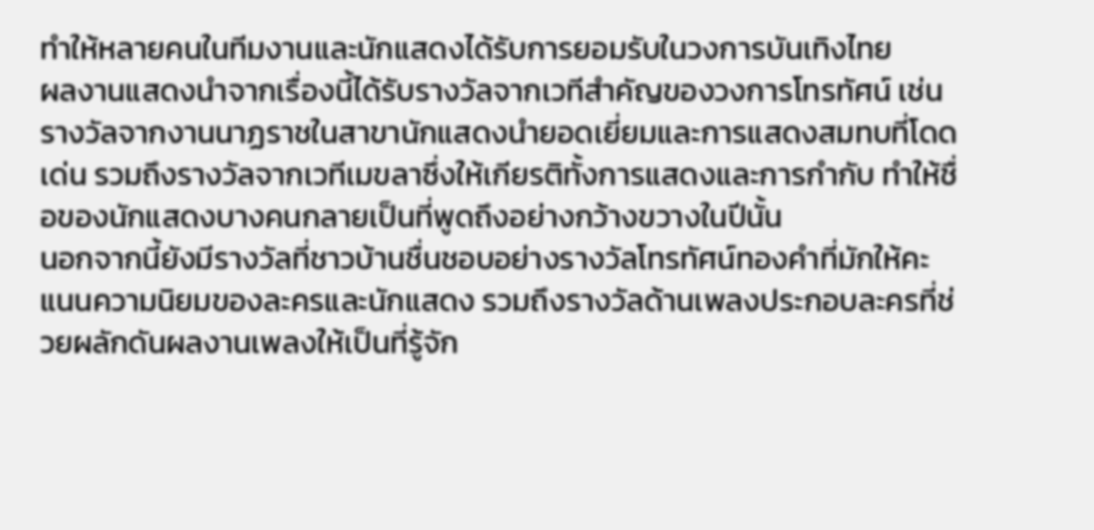ทำให้หลายคนในทีมงานและนักแสดงได้รับการยอมรับในวงการบันเทิงไทย
ผลงานแสดงนำจากเรื่องนี้ได้รับรางวัลจากเวทีสำคัญของวงการโทรทัศน์ เช่น รางวัลจากงานนาฏราชในสาขานักแสดงนำยอดเยี่ยมและการแสดงสมทบที่โดดเด่น รวมถึงรางวัลจากเวทีเมขลาซึ่งให้เกียรติทั้งการแสดงและการกำกับ ทำให้ชื่อของนักแสดงบางคนกลายเป็นที่พูดถึงอย่างกว้างขวางในปีนั้น
นอกจากนี้ยังมีรางวัลที่ชาวบ้านชื่นชอบอย่างรางวัลโทรทัศน์ทองคำที่มักให้คะแนนความนิยมของละครและนักแสดง รวมถึงรางวัลด้านเพลงประกอบละครที่ช่วยผลักดันผลงานเพลงให้เป็นที่รู้จัก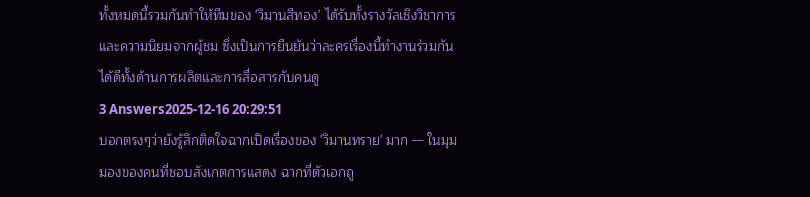ทั้งหมดนี้รวมกันทำให้ทีมของ 'วิมานสีทอง' ได้รับทั้งรางวัลเชิงวิชาการและความนิยมจากผู้ชม ซึ่งเป็นการยืนยันว่าละครเรื่องนี้ทำงานร่วมกันได้ดีทั้งด้านการผลิตและการสื่อสารกับคนดู
3 Answers2025-12-16 20:29:51
บอกตรงๆว่ายังรู้สึกติดใจฉากเปิดเรื่องของ 'วิมานทราย' มาก — ในมุมมองของคนที่ชอบสังเกตการแสดง ฉากที่ตัวเอกถู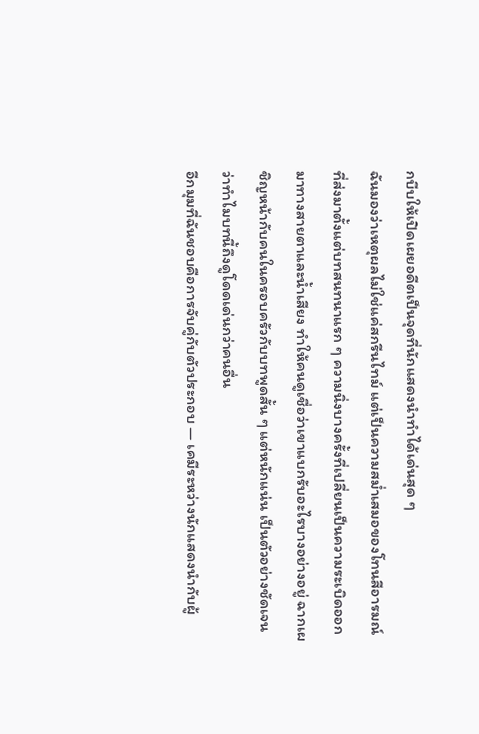กบีบให้เปิดเผยอดีตเป็นจุดที่นักแสดงนำทำได้เด่นสุด ๆ
ฉันมองว่าเหตุผลไม่ใช่แค่สกรีนไทม์ แต่เป็นความสม่ำเสมอของโทนสีอารมณ์ที่ส่งมาตั้งแต่บทสนทนาแรก ๆ ความนิ่งบางครั้งที่เปลี่ยนเป็นความระเบิดออกมาทางสายตาและน้ำเสียง ทำให้คนดูเชื่อว่าเขาแบกรับอะไรบางอย่างอยู่ ฉากเผชิญหน้ากับคนในครอบครัวกับบทพูดสั้น ๆ แต่หนักแน่น เป็นตัวอย่างชัดเจนว่าทำไมบทนี้ถึงดูโดดเด่นกว่าคนอื่น
อีกมุมที่ฉันชอบคือการจับคู่กับตัวประกอบ — เคมีระหว่างนักแสดงนำกับผู้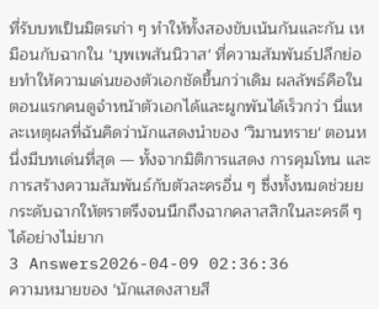ที่รับบทเป็นมิตรเก่า ๆ ทำให้ทั้งสองขับเน้นกันและกัน เหมือนกับฉากใน 'บุพเพสันนิวาส' ที่ความสัมพันธ์ปลีกย่อยทำให้ความเด่นของตัวเอกชัดขึ้นกว่าเดิม ผลลัพธ์คือในตอนแรกคนดูจำหน้าตัวเอกได้และผูกพันได้เร็วกว่า นี่แหละเหตุผลที่ฉันคิดว่านักแสดงนำของ 'วิมานทราย' ตอนหนึ่งมีบทเด่นที่สุด — ทั้งจากมิติการแสดง การคุมโทน และการสร้างความสัมพันธ์กับตัวละครอื่น ๆ ซึ่งทั้งหมดช่วยยกระดับฉากให้ตราตรึงจนนึกถึงฉากคลาสสิกในละครดี ๆ ได้อย่างไม่ยาก
3 Answers2026-04-09 02:36:36
ความหมายของ 'นักแสดงสายสี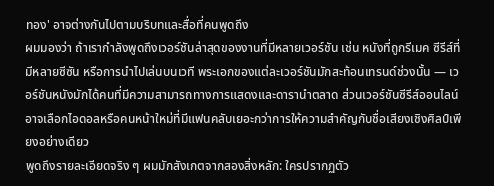ทอง' อาจต่างกันไปตามบริบทและสื่อที่คนพูดถึง
ผมมองว่า ถ้าเรากำลังพูดถึงเวอร์ชันล่าสุดของงานที่มีหลายเวอร์ชัน เช่น หนังที่ถูกรีเมค ซีรีส์ที่มีหลายซีซัน หรือการนำไปเล่นบนเวที พระเอกของแต่ละเวอร์ชันมักสะท้อนเทรนด์ช่วงนั้น — เวอร์ชันหนังมักได้คนที่มีความสามารถทางการแสดงและดารานำตลาด ส่วนเวอร์ชันซีรีส์ออนไลน์อาจเลือกไอดอลหรือคนหน้าใหม่ที่มีแฟนคลับเยอะกว่าการให้ความสำคัญกับชื่อเสียงเชิงศิลป์เพียงอย่างเดียว
พูดถึงรายละเอียดจริง ๆ ผมมักสังเกตจากสองสิ่งหลัก: ใครปรากฏตัว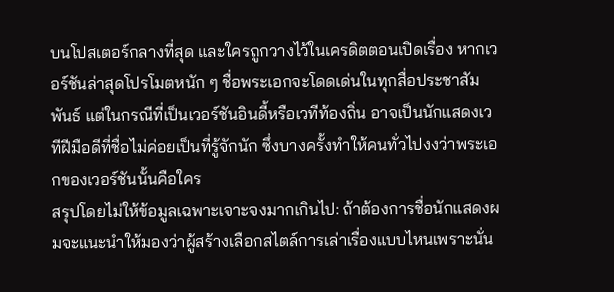บนโปสเตอร์กลางที่สุด และใครถูกวางไว้ในเครดิตตอนเปิดเรื่อง หากเวอร์ชันล่าสุดโปรโมตหนัก ๆ ชื่อพระเอกจะโดดเด่นในทุกสื่อประชาสัมพันธ์ แต่ในกรณีที่เป็นเวอร์ชันอินดี้หรือเวทีท้องถิ่น อาจเป็นนักแสดงเวทีฝีมือดีที่ชื่อไม่ค่อยเป็นที่รู้จักนัก ซึ่งบางครั้งทำให้คนทั่วไปงงว่าพระเอกของเวอร์ชันนั้นคือใคร
สรุปโดยไม่ให้ข้อมูลเฉพาะเจาะจงมากเกินไป: ถ้าต้องการชื่อนักแสดงผมจะแนะนำให้มองว่าผู้สร้างเลือกสไตล์การเล่าเรื่องแบบไหนเพราะนั่น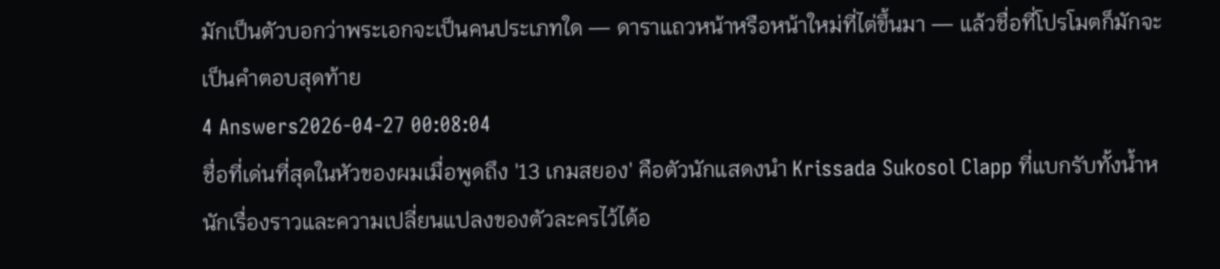มักเป็นตัวบอกว่าพระเอกจะเป็นคนประเภทใด — ดาราแถวหน้าหรือหน้าใหม่ที่ไต่ขึ้นมา — แล้วชื่อที่โปรโมตก็มักจะเป็นคำตอบสุดท้าย
4 Answers2026-04-27 00:08:04
ชื่อที่เด่นที่สุดในหัวของผมเมื่อพูดถึง '13 เกมสยอง' คือตัวนักแสดงนำ Krissada Sukosol Clapp ที่แบกรับทั้งน้ำหนักเรื่องราวและความเปลี่ยนแปลงของตัวละครไว้ได้อ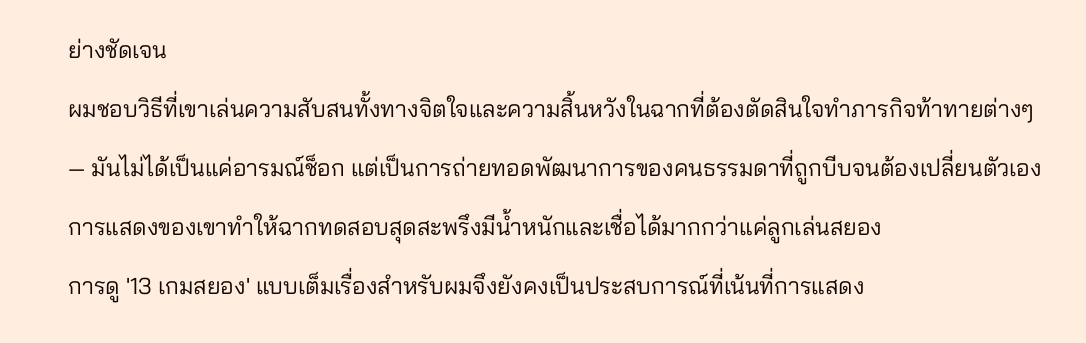ย่างชัดเจน
ผมชอบวิธีที่เขาเล่นความสับสนทั้งทางจิตใจและความสิ้นหวังในฉากที่ต้องตัดสินใจทำภารกิจท้าทายต่างๆ — มันไม่ได้เป็นแค่อารมณ์ช็อก แต่เป็นการถ่ายทอดพัฒนาการของคนธรรมดาที่ถูกบีบจนต้องเปลี่ยนตัวเอง การแสดงของเขาทำให้ฉากทดสอบสุดสะพรึงมีน้ำหนักและเชื่อได้มากกว่าแค่ลูกเล่นสยอง
การดู '13 เกมสยอง' แบบเต็มเรื่องสำหรับผมจึงยังคงเป็นประสบการณ์ที่เน้นที่การแสดง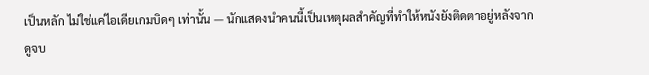เป็นหลัก ไม่ใช่แค่ไอเดียเกมบิดๆ เท่านั้น — นักแสดงนำคนนี้เป็นเหตุผลสำคัญที่ทำให้หนังยังติดตาอยู่หลังจากดูจบ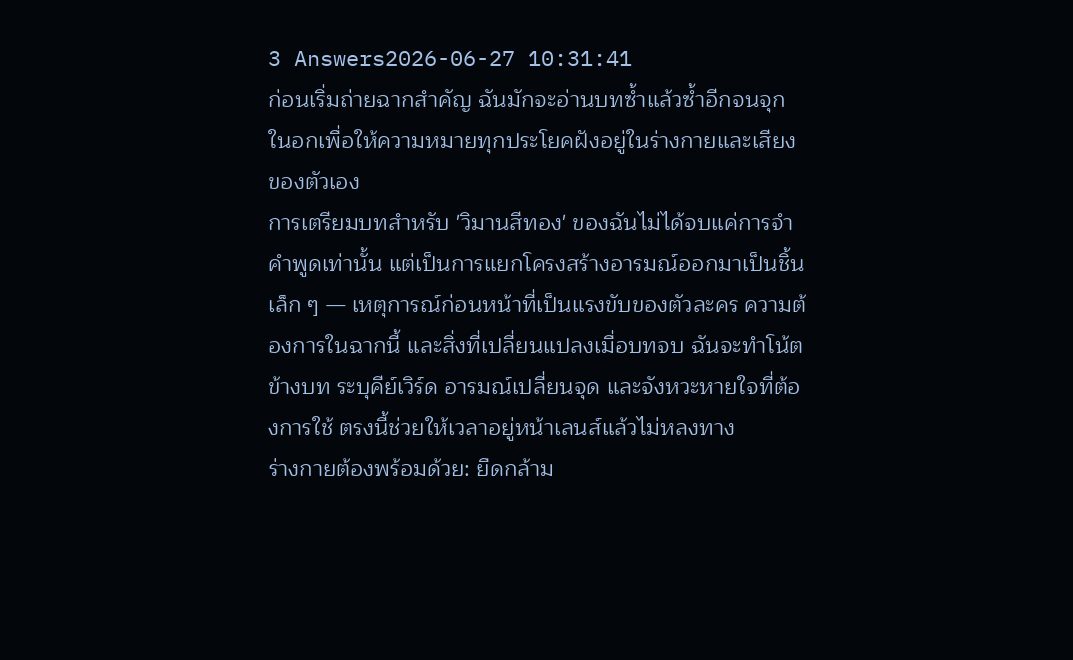3 Answers2026-06-27 10:31:41
ก่อนเริ่มถ่ายฉากสำคัญ ฉันมักจะอ่านบทซ้ำแล้วซ้ำอีกจนจุกในอกเพื่อให้ความหมายทุกประโยคฝังอยู่ในร่างกายและเสียงของตัวเอง
การเตรียมบทสำหรับ 'วิมานสีทอง' ของฉันไม่ได้จบแค่การจำคำพูดเท่านั้น แต่เป็นการแยกโครงสร้างอารมณ์ออกมาเป็นชิ้นเล็ก ๆ — เหตุการณ์ก่อนหน้าที่เป็นแรงขับของตัวละคร ความต้องการในฉากนี้ และสิ่งที่เปลี่ยนแปลงเมื่อบทจบ ฉันจะทำโน้ตข้างบท ระบุคีย์เวิร์ด อารมณ์เปลี่ยนจุด และจังหวะหายใจที่ต้องการใช้ ตรงนี้ช่วยให้เวลาอยู่หน้าเลนส์แล้วไม่หลงทาง
ร่างกายต้องพร้อมด้วย: ยืดกล้าม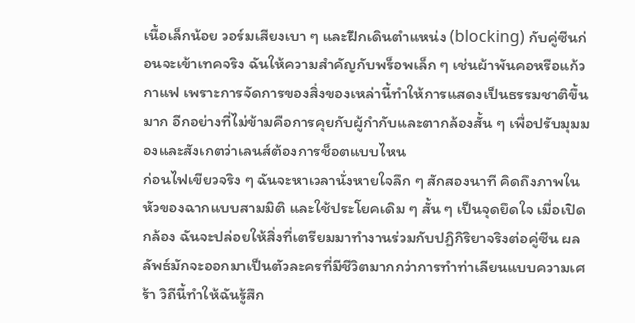เนื้อเล็กน้อย วอร์มเสียงเบา ๆ และฝึกเดินตำแหน่ง (blocking) กับคู่ซีนก่อนจะเข้าเทคจริง ฉันให้ความสำคัญกับพร็อพเล็ก ๆ เช่นผ้าพันคอหรือแก้วกาแฟ เพราะการจัดการของสิ่งของเหล่านี้ทำให้การแสดงเป็นธรรมชาติขึ้นมาก อีกอย่างที่ไม่ข้ามคือการคุยกับผู้กำกับและตากล้องสั้น ๆ เพื่อปรับมุมมองและสังเกตว่าเลนส์ต้องการช็อตแบบไหน
ก่อนไฟเขียวจริง ๆ ฉันจะหาเวลานั่งหายใจลึก ๆ สักสองนาที คิดถึงภาพในหัวของฉากแบบสามมิติ และใช้ประโยคเดิม ๆ สั้น ๆ เป็นจุดยึดใจ เมื่อเปิดกล้อง ฉันจะปล่อยให้สิ่งที่เตรียมมาทำงานร่วมกับปฏิกิริยาจริงต่อคู่ซีน ผลลัพธ์มักจะออกมาเป็นตัวละครที่มีชีวิตมากกว่าการทำท่าเลียนแบบความเศร้า วิถีนี้ทำให้ฉันรู้สึก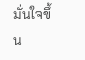มั่นใจขึ้น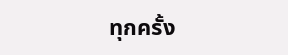ทุกครั้ง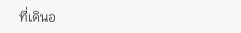ที่เดินอ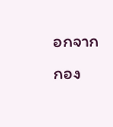อกจากกอง